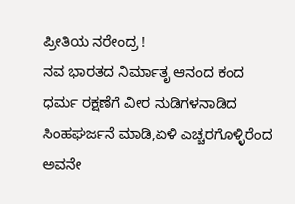ಪ್ರೀತಿಯ ನರೇಂದ್ರ !
ನವ ಭಾರತದ ನಿರ್ಮಾತೃ ಆನಂದ ಕಂದ
ಧರ್ಮ ರಕ್ಷಣೆಗೆ ವೀರ ನುಡಿಗಳನಾಡಿದ
ಸಿಂಹಘರ್ಜನೆ ಮಾಡಿ,ಏಳಿ ಎಚ್ಚರಗೊಳ್ಳಿರೆಂದ
ಅವನೇ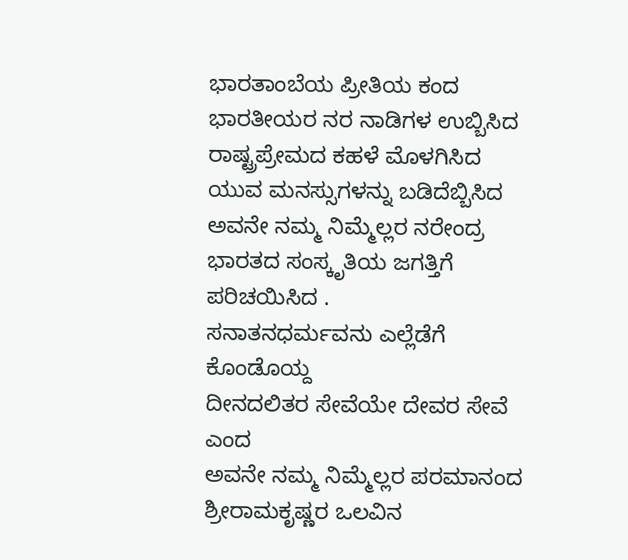ಭಾರತಾಂಬೆಯ ಪ್ರೀತಿಯ ಕಂದ
ಭಾರತೀಯರ ನರ ನಾಡಿಗಳ ಉಬ್ಬಿಸಿದ
ರಾಷ್ಟ್ರಪ್ರೇಮದ ಕಹಳೆ ಮೊಳಗಿಸಿದ
ಯುವ ಮನಸ್ಸುಗಳನ್ನು ಬಡಿದೆಬ್ಬಿಸಿದ
ಅವನೇ ನಮ್ಮ ನಿಮ್ಮೆಲ್ಲರ ನರೇಂದ್ರ
ಭಾರತದ ಸಂಸ್ಕೃತಿಯ ಜಗತ್ತಿಗೆ ಪರಿಚಯಿಸಿದ .
ಸನಾತನಧರ್ಮವನು ಎಲ್ಲೆಡೆಗೆ ಕೊಂಡೊಯ್ದ
ದೀನದಲಿತರ ಸೇವೆಯೇ ದೇವರ ಸೇವೆ ಎಂದ
ಅವನೇ ನಮ್ಮ ನಿಮ್ಮೆಲ್ಲರ ಪರಮಾನಂದ
ಶ್ರೀರಾಮಕೃಷ್ಣರ ಒಲವಿನ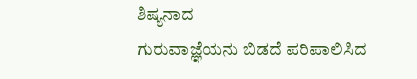ಶಿಷ್ಯನಾದ
ಗುರುವಾಜ್ಞೆಯನು ಬಿಡದೆ ಪರಿಪಾಲಿಸಿದ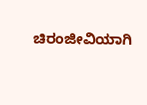ಚಿರಂಜೀವಿಯಾಗಿ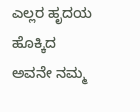ಎಲ್ಲರ ಹೃದಯ ಹೊಕ್ಕಿದ
ಅವನೇ ನಮ್ಮ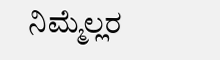ನಿಮ್ಮೆಲ್ಲರ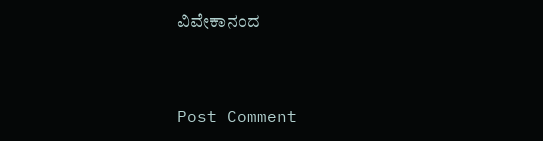ವಿವೇಕಾನಂದ


Post Comment